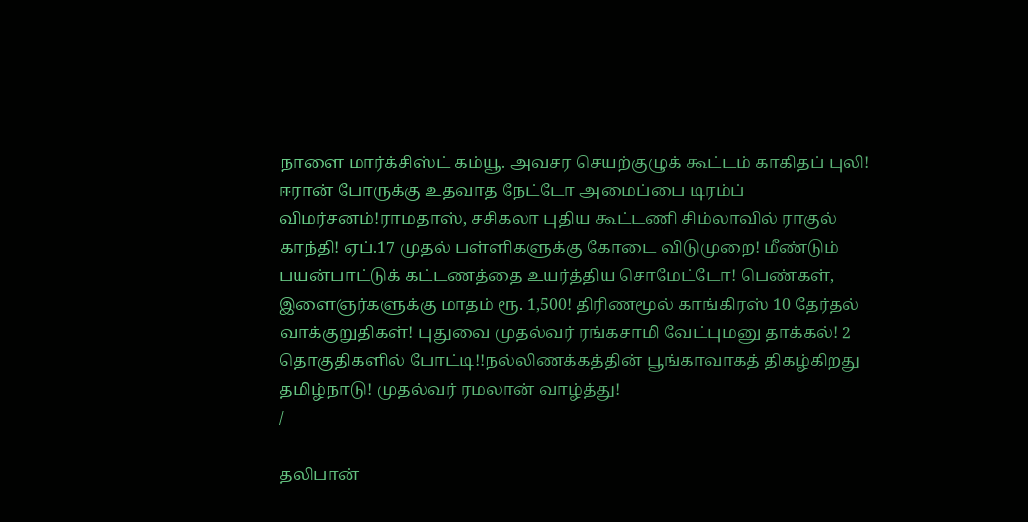நாளை மார்க்சிஸ்ட் கம்யூ. அவசர செயற்குழுக் கூட்டம் காகிதப் புலி! ஈரான் போருக்கு உதவாத நேட்டோ அமைப்பை டிரம்ப் விமர்சனம்!ராமதாஸ், சசிகலா புதிய கூட்டணி சிம்லாவில் ராகுல் காந்தி! ஏப்.17 முதல் பள்ளிகளுக்கு கோடை விடுமுறை! மீண்டும் பயன்பாட்டுக் கட்டணத்தை உயர்த்திய சொமேட்டோ! பெண்கள், இளைஞர்களுக்கு மாதம் ரூ. 1,500! திரிணமூல் காங்கிரஸ் 10 தேர்தல் வாக்குறுதிகள்! புதுவை முதல்வர் ரங்கசாமி வேட்புமனு தாக்கல்! 2 தொகுதிகளில் போட்டி!!நல்லிணக்கத்தின் பூங்காவாகத் திகழ்கிறது தமிழ்நாடு! முதல்வர் ரமலான் வாழ்த்து!
/

தலிபான்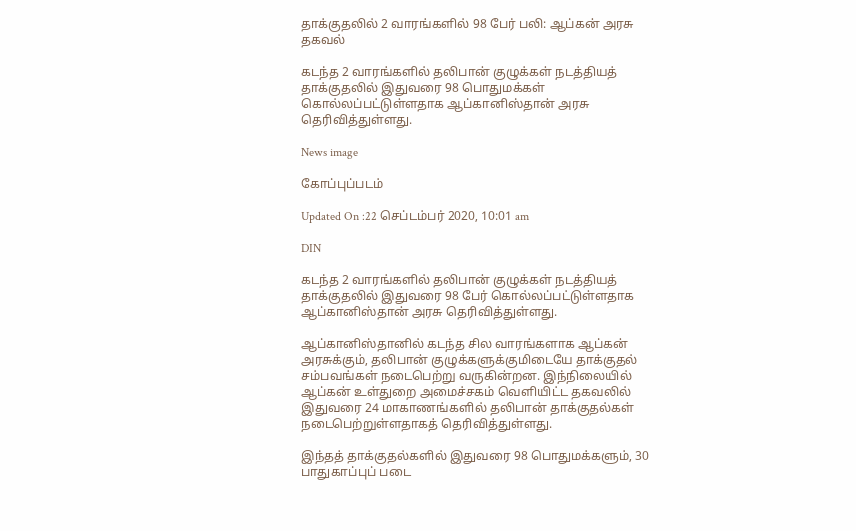தாக்குதலில் 2 வாரங்களில் 98 பேர் பலி: ஆப்கன் அரசு தகவல்

கடந்த 2 வாரங்களில் தலிபான் குழுக்கள் நடத்தியத் தாக்குதலில் இதுவரை 98 பொதுமக்கள் கொல்லப்பட்டுள்ளதாக ஆப்கானிஸ்தான் அரசு தெரிவித்துள்ளது.

News image

கோப்புப்படம்

Updated On :22 செப்டம்பர் 2020, 10:01 am

DIN

கடந்த 2 வாரங்களில் தலிபான் குழுக்கள் நடத்தியத் தாக்குதலில் இதுவரை 98 பேர் கொல்லப்பட்டுள்ளதாக ஆப்கானிஸ்தான் அரசு தெரிவித்துள்ளது.

ஆப்கானிஸ்தானில் கடந்த சில வாரங்களாக ஆப்கன் அரசுக்கும், தலிபான் குழுக்களுக்குமிடையே தாக்குதல் சம்பவங்கள் நடைபெற்று வருகின்றன. இந்நிலையில் ஆப்கன் உள்துறை அமைச்சகம் வெளியிட்ட தகவலில் இதுவரை 24 மாகாணங்களில் தலிபான் தாக்குதல்கள் நடைபெற்றுள்ளதாகத் தெரிவித்துள்ளது.

இந்தத் தாக்குதல்களில் இதுவரை 98 பொதுமக்களும், 30 பாதுகாப்புப் படை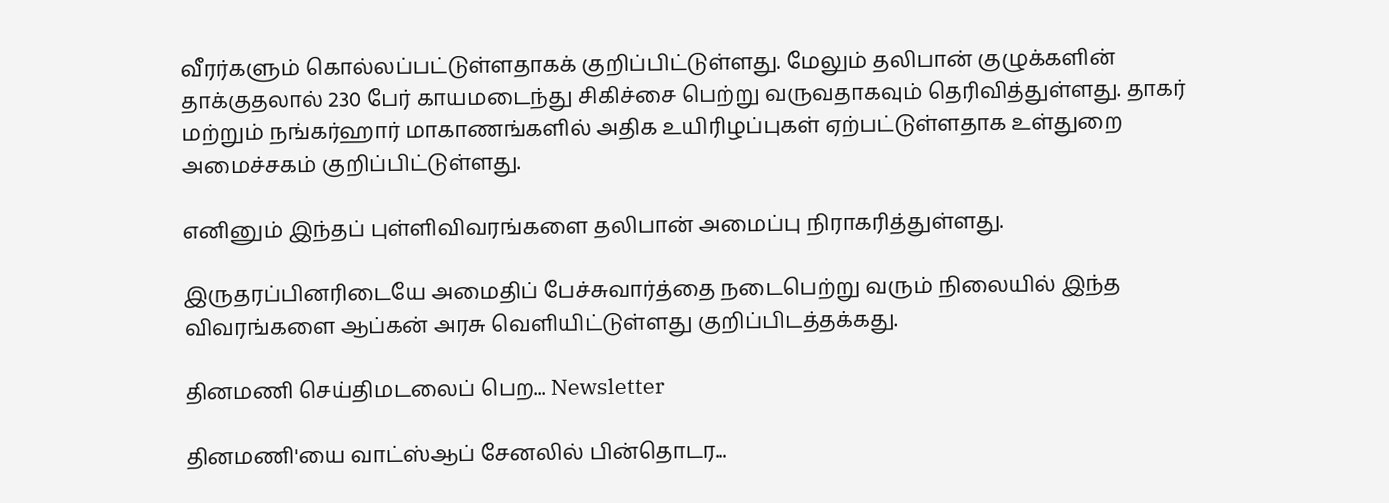வீரர்களும் கொல்லப்பட்டுள்ளதாகக் குறிப்பிட்டுள்ளது. மேலும் தலிபான் குழுக்களின் தாக்குதலால் 230 பேர் காயமடைந்து சிகிச்சை பெற்று வருவதாகவும் தெரிவித்துள்ளது. தாகர் மற்றும் நங்கர்ஹார் மாகாணங்களில் அதிக உயிரிழப்புகள் ஏற்பட்டுள்ளதாக உள்துறை அமைச்சகம் குறிப்பிட்டுள்ளது.

எனினும் இந்தப் புள்ளிவிவரங்களை தலிபான் அமைப்பு நிராகரித்துள்ளது.

இருதரப்பினரிடையே அமைதிப் பேச்சுவார்த்தை நடைபெற்று வரும் நிலையில் இந்த விவரங்களை ஆப்கன் அரசு வெளியிட்டுள்ளது குறிப்பிடத்தக்கது.

தினமணி செய்திமடலைப் பெற... Newsletter

தினமணி'யை வாட்ஸ்ஆப் சேனலில் பின்தொடர...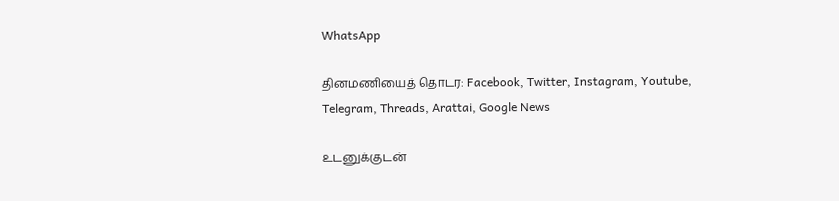WhatsApp

தினமணியைத் தொடர: Facebook, Twitter, Instagram, Youtube, Telegram, Threads, Arattai, Google News

உடனுக்குடன்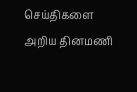செய்திகளை அறிய தினமணி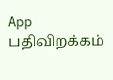App பதிவிறக்கம்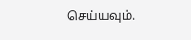செய்யவும்.